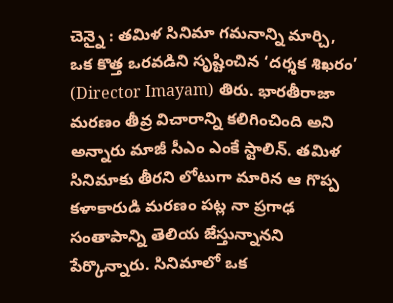చెన్నై : తమిళ సినిమా గమనాన్ని మార్చి, ఒక కొత్త ఒరవడిని సృష్టించిన ‘దర్శక శిఖరం’ (Director Imayam) తిరు. భారతీరాజా మరణం తీవ్ర విచారాన్ని కలిగించింది అని అన్నారు మాజీ సీఎం ఎంకే స్టాలిన్. తమిళ సినిమాకు తీరని లోటుగా మారిన ఆ గొప్ప కళాకారుడి మరణం పట్ల నా ప్రగాఢ సంతాపాన్ని తెలియ జేస్తున్నానని పేర్కొన్నారు. సినిమాలో ఒక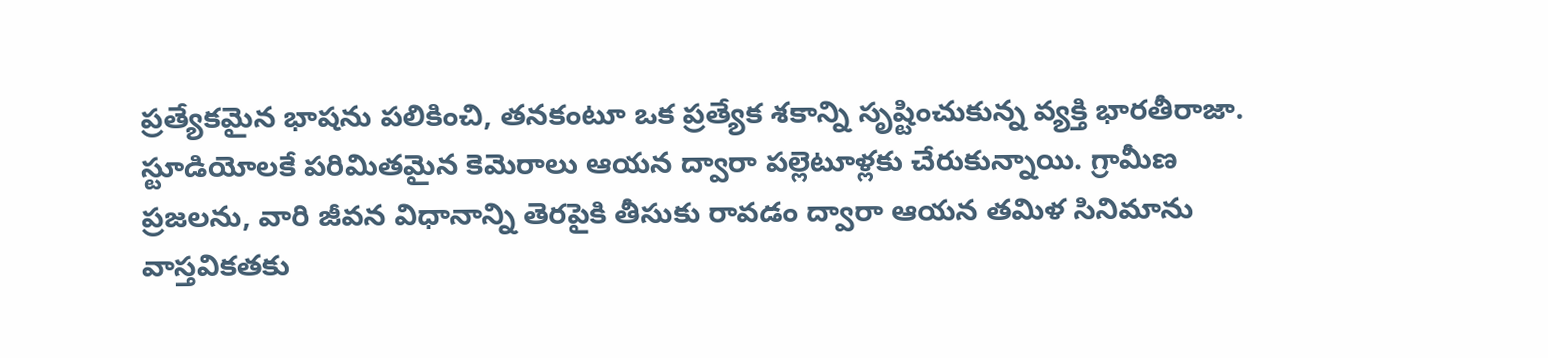ప్రత్యేకమైన భాషను పలికించి, తనకంటూ ఒక ప్రత్యేక శకాన్ని సృష్టించుకున్న వ్యక్తి భారతీరాజా. స్టూడియోలకే పరిమితమైన కెమెరాలు ఆయన ద్వారా పల్లెటూళ్లకు చేరుకున్నాయి. గ్రామీణ ప్రజలను, వారి జీవన విధానాన్ని తెరపైకి తీసుకు రావడం ద్వారా ఆయన తమిళ సినిమాను వాస్తవికతకు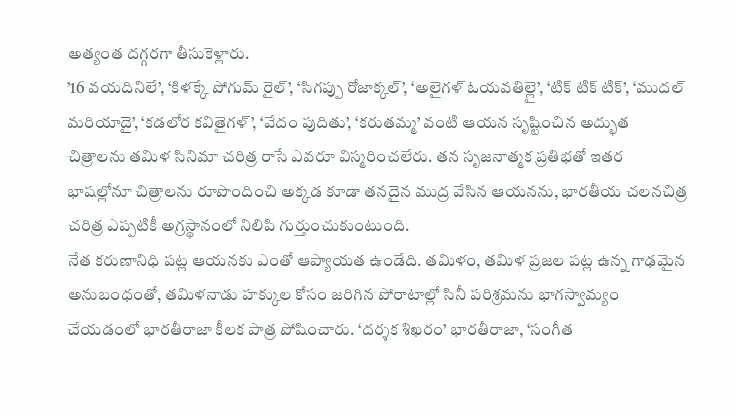అత్యంత దగ్గరగా తీసుకెళ్లారు.
’16 వయదినిలే’, ‘కిళక్కే పోగుమ్ రైల్’, ‘సిగప్పు రోజాక్కల్’, ‘అలైగళ్ ఓయవతిల్లై’, ‘టిక్ టిక్ టిక్’, ‘ముదల్ మరియాదై’, ‘కడలోర కవితైగళ్’, ‘వేదం పుదితు’, ‘కరుతమ్మ’ వంటి ఆయన సృష్టించిన అద్భుత చిత్రాలను తమిళ సినిమా చరిత్ర రాసే ఎవరూ విస్మరించలేరు. తన సృజనాత్మక ప్రతిభతో ఇతర భాషల్లోనూ చిత్రాలను రూపొందించి అక్కడ కూడా తనదైన ముద్ర వేసిన ఆయనను, భారతీయ చలనచిత్ర చరిత్ర ఎప్పటికీ అగ్రస్థానంలో నిలిపి గుర్తుంచుకుంటుంది.
నేత కరుణానిధి పట్ల ఆయనకు ఎంతో ఆప్యాయత ఉండేది. తమిళం, తమిళ ప్రజల పట్ల ఉన్న గాఢమైన అనుబంధంతో, తమిళనాడు హక్కుల కోసం జరిగిన పోరాటాల్లో సినీ పరిశ్రమను భాగస్వామ్యం చేయడంలో భారతీరాజా కీలక పాత్ర పోషించారు. ‘దర్శక శిఖరం’ భారతీరాజా, ‘సంగీత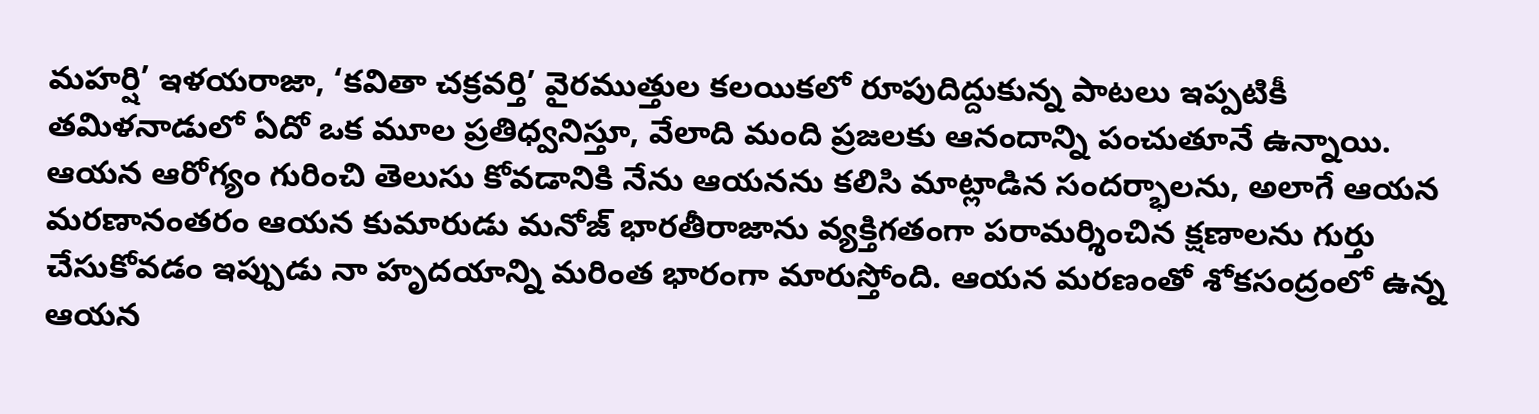మహర్షి’ ఇళయరాజా, ‘కవితా చక్రవర్తి’ వైరముత్తుల కలయికలో రూపుదిద్దుకున్న పాటలు ఇప్పటికీ తమిళనాడులో ఏదో ఒక మూల ప్రతిధ్వనిస్తూ, వేలాది మంది ప్రజలకు ఆనందాన్ని పంచుతూనే ఉన్నాయి.
ఆయన ఆరోగ్యం గురించి తెలుసు కోవడానికి నేను ఆయనను కలిసి మాట్లాడిన సందర్భాలను, అలాగే ఆయన మరణానంతరం ఆయన కుమారుడు మనోజ్ భారతీరాజాను వ్యక్తిగతంగా పరామర్శించిన క్షణాలను గుర్తు చేసుకోవడం ఇప్పుడు నా హృదయాన్ని మరింత భారంగా మారుస్తోంది. ఆయన మరణంతో శోకసంద్రంలో ఉన్న ఆయన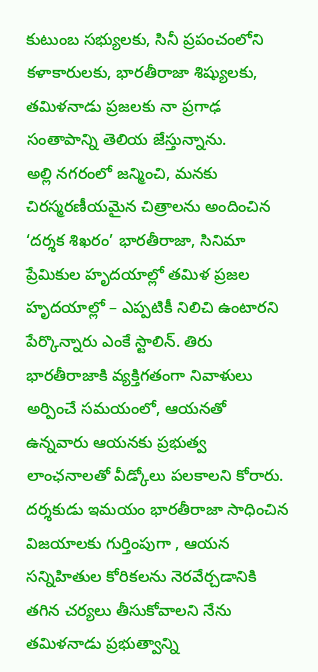కుటుంబ సభ్యులకు, సినీ ప్రపంచంలోని కళాకారులకు, భారతీరాజా శిష్యులకు, తమిళనాడు ప్రజలకు నా ప్రగాఢ సంతాపాన్ని తెలియ జేస్తున్నాను.
అల్లి నగరంలో జన్మించి, మనకు చిరస్మరణీయమైన చిత్రాలను అందించిన ‘దర్శక శిఖరం’ భారతీరాజా, సినిమా ప్రేమికుల హృదయాల్లో తమిళ ప్రజల హృదయాల్లో – ఎప్పటికీ నిలిచి ఉంటారని పేర్కొన్నారు ఎంకే స్టాలిన్. తిరు భారతీరాజాకి వ్యక్తిగతంగా నివాళులు అర్పించే సమయంలో, ఆయనతో ఉన్నవారు ఆయనకు ప్రభుత్వ లాంఛనాలతో వీడ్కోలు పలకాలని కోరారు. దర్శకుడు ఇమయం భారతీరాజా సాధించిన విజయాలకు గుర్తింపుగా , ఆయన సన్నిహితుల కోరికలను నెరవేర్చడానికి తగిన చర్యలు తీసుకోవాలని నేను తమిళనాడు ప్రభుత్వాన్ని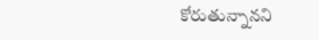కోరుతున్నానని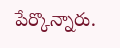పేర్కొన్నారు.